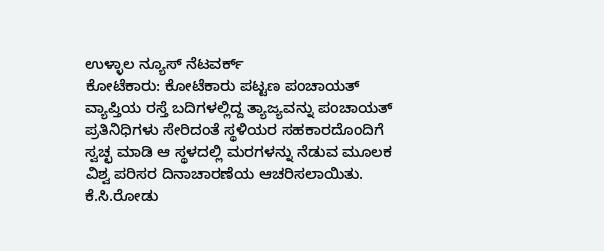ಉಳ್ಳಾಲ ನ್ಯೂಸ್ ನೆಟವರ್ಕ್
ಕೋಟೆಕಾರು: ಕೋಟೆಕಾರು ಪಟ್ಟಣ ಪಂಚಾಯತ್ ವ್ಯಾಪ್ತಿಯ ರಸ್ತೆ ಬದಿಗಳಲ್ಲಿದ್ದ ತ್ಯಾಜ್ಯವನ್ನು ಪಂಚಾಯತ್ ಪ್ರತಿನಿಧಿಗಳು ಸೇರಿದಂತೆ ಸ್ಥಳಿಯರ ಸಹಕಾರದೊಂದಿಗೆ ಸ್ವಚ್ಛ ಮಾಡಿ ಆ ಸ್ಥಳದಲ್ಲಿ ಮರಗಳನ್ನು ನೆಡುವ ಮೂಲಕ ವಿಶ್ವ ಪರಿಸರ ದಿನಾಚಾರಣೆಯ ಆಚರಿಸಲಾಯಿತು.
ಕೆ.ಸಿ.ರೋಡು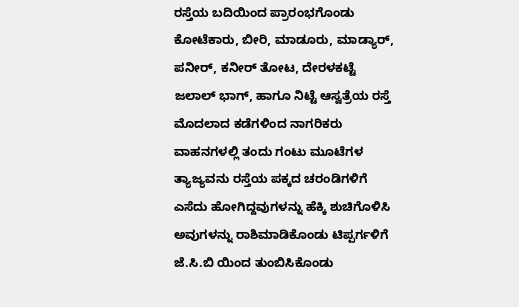ರಸ್ತೆಯ ಬದಿಯಿಂದ ಪ್ರಾರಂಭಗೊಂಡು ಕೋಟೆಕಾರು, ಬೀರಿ, ಮಾಡೂರು, ಮಾಡ್ಯಾರ್, ಪನೀರ್, ಕನೀರ್ ತೋಟ, ದೇರಳಕಟ್ಟೆ ಜಲಾಲ್ ಭಾಗ್, ಹಾಗೂ ನಿಟ್ಟೆ ಆಸ್ವತ್ರೆಯ ರಸ್ತೆ ಮೊದಲಾದ ಕಡೆಗಳಿಂದ ನಾಗರಿಕರು ವಾಹನಗಳಲ್ಲಿ ತಂದು ಗಂಟು ಮೂಟೆಗಳ ತ್ಯಾಜ್ಯವನು ರಸ್ತೆಯ ಪಕ್ಕದ ಚರಂಡಿಗಳಿಗೆ ಎಸೆದು ಹೋಗಿದ್ದವುಗಳನ್ನು ಹೆಕ್ಕಿ ಶುಚಿಗೊಳಿಸಿ ಅವುಗಳನ್ನು ರಾಶಿಮಾಡಿಕೊಂಡು ಟಿಪ್ಪರ್ಗಳಿಗೆ ಜೆ.ಸಿ.ಬಿ ಯಿಂದ ತುಂಬಿಸಿಕೊಂಡು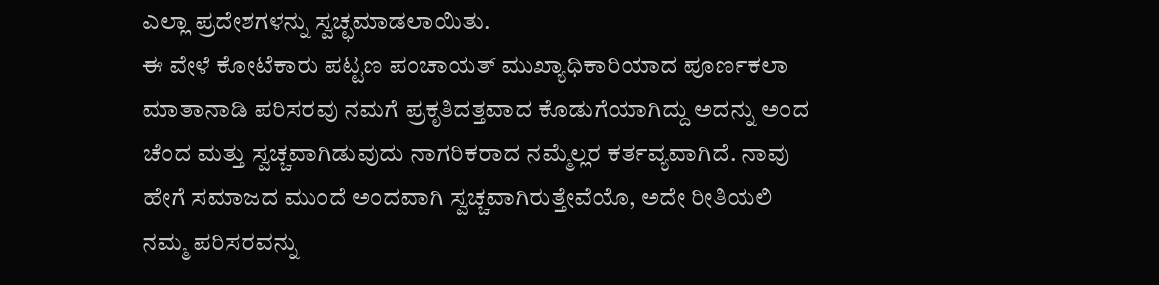ಎಲ್ಲಾ ಪ್ರದೇಶಗಳನ್ನು ಸ್ವಚ್ಛಮಾಡಲಾಯಿತು.
ಈ ವೇಳೆ ಕೋಟೆಕಾರು ಪಟ್ಟಣ ಪಂಚಾಯತ್ ಮುಖ್ಯಾಧಿಕಾರಿಯಾದ ಪೂರ್ಣಕಲಾ ಮಾತಾನಾಡಿ ಪರಿಸರವು ನಮಗೆ ಪ್ರಕೃತಿದತ್ತವಾದ ಕೊಡುಗೆಯಾಗಿದ್ದು ಅದನ್ನು ಅಂದ ಚೆಂದ ಮತ್ತು ಸ್ವಚ್ಚವಾಗಿಡುವುದು ನಾಗರಿಕರಾದ ನಮ್ಮೆಲ್ಲರ ಕರ್ತವ್ಯವಾಗಿದೆ. ನಾವು ಹೇಗೆ ಸಮಾಜದ ಮುಂದೆ ಅಂದವಾಗಿ ಸ್ವಚ್ಚವಾಗಿರುತ್ತೇವೆಯೊ, ಅದೇ ರೀತಿಯಲಿ ನಮ್ಮ ಪರಿಸರವನ್ನು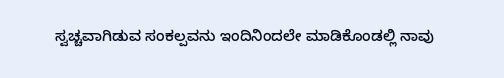ಸ್ವಚ್ಚವಾಗಿಡುವ ಸಂಕಲ್ಪವನು ಇಂದಿನಿಂದಲೇ ಮಾಡಿಕೊಂಡಲ್ಲಿ ನಾವು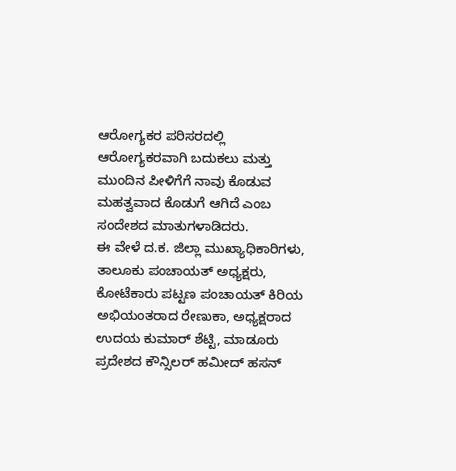ಆರೋಗ್ಯಕರ ಪರಿಸರದಲ್ಲಿ ಆರೋಗ್ಯಕರವಾಗಿ ಬದುಕಲು ಮತ್ತು ಮುಂದಿನ ಪೀಳಿಗೆಗೆ ನಾವು ಕೊಡುವ ಮಹತ್ವವಾದ ಕೊಡುಗೆ ಆಗಿದೆ ಎಂಬ ಸಂದೇಶದ ಮಾತುಗಳಾಡಿದರು.
ಈ ವೇಳೆ ದ.ಕ. ಜಿಲ್ಲಾ ಮುಖ್ಯಾಧಿಕಾರಿಗಳು, ತಾಲೂಕು ಪಂಚಾಯತ್ ಅಧ್ಯಕ್ಷರು, ಕೋಟೆಕಾರು ಪಟ್ಟಣ ಪಂಚಾಯತ್ ಕಿರಿಯ ಅಭಿಯಂತರಾದ ರೇಣುಕಾ, ಅಧ್ಯಕ್ಷರಾದ ಉದಯ ಕುಮಾರ್ ಶೆಟ್ಟಿ, ಮಾಡೂರು ಪ್ರದೇಶದ ಕೌನ್ಸಿಲರ್ ಹಮೀದ್ ಹಸನ್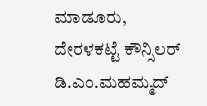ಮಾಡೂರು, ದೇರಳಕಟ್ಟೆ ಕೌನ್ಸಿಲರ್ ಡಿ.ಎಂ.ಮಹಮ್ಮದ್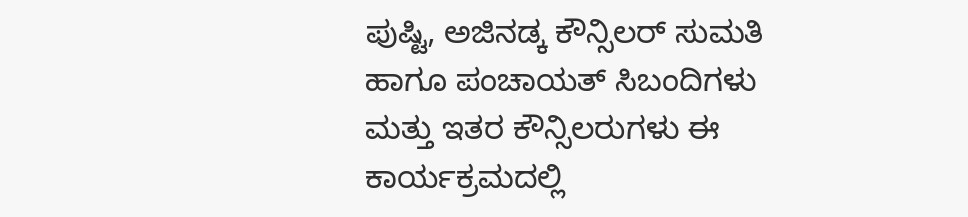ಪುಷ್ಟಿ, ಅಜಿನಡ್ಕ ಕೌನ್ಸಿಲರ್ ಸುಮತಿ ಹಾಗೂ ಪಂಚಾಯತ್ ಸಿಬಂದಿಗಳು ಮತ್ತು ಇತರ ಕೌನ್ಸಿಲರುಗಳು ಈ ಕಾರ್ಯಕ್ರಮದಲ್ಲಿ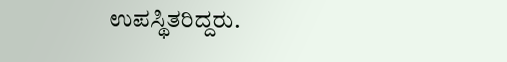ಉಪಸ್ಥಿತರಿದ್ದರು.